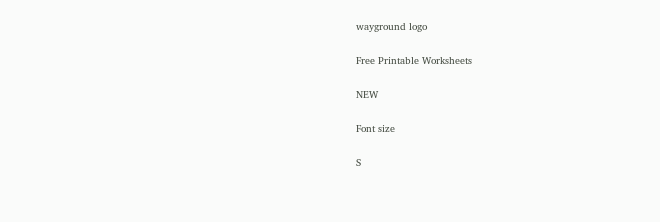wayground logo

Free Printable Worksheets

NEW

Font size

S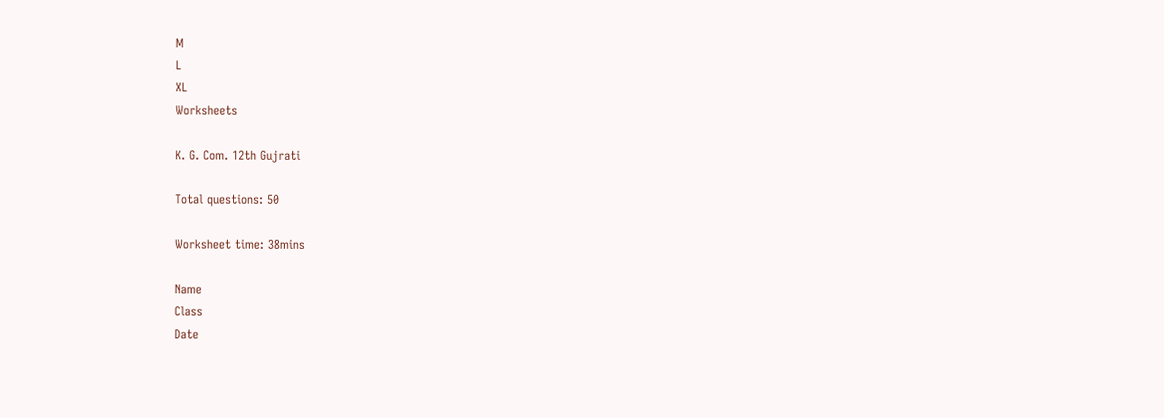M
L
XL
Worksheets

K. G. Com. 12th Gujrati

Total questions: 50

Worksheet time: 38mins

Name
Class
Date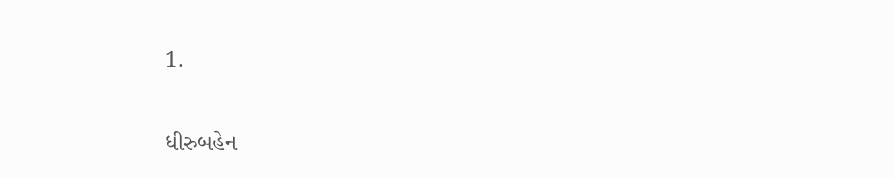1.

ધીરુબહેન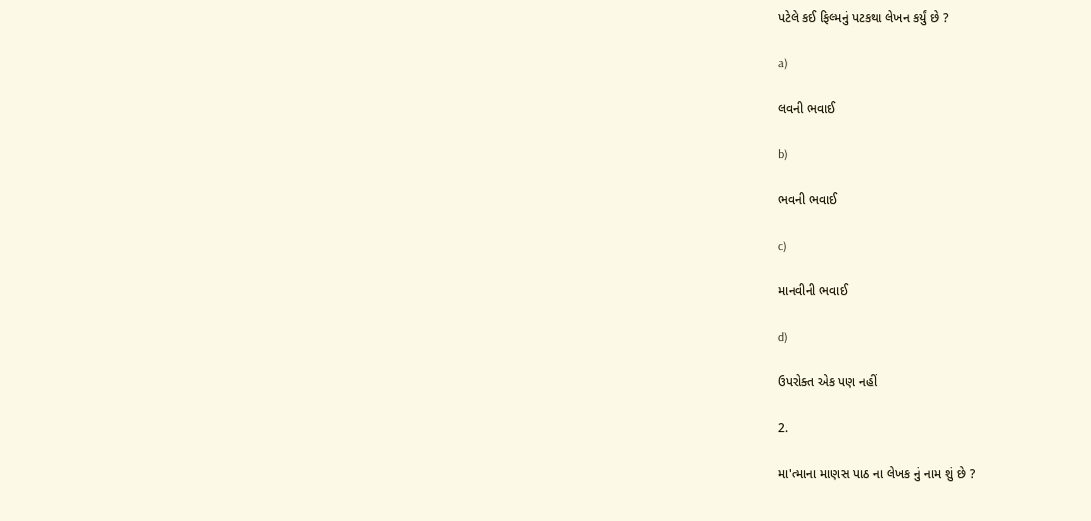પટેલે કઈ ફિલ્મનું પટકથા લેખન કર્યું છે ?

a)

લવની ભવાઈ

b)

ભવની ભવાઈ

c)

માનવીની ભવાઈ

d)

ઉપરોક્ત એક પણ નહીં

2.

મા'ત્માના માણસ પાઠ ના લેખક નું નામ શું છે ?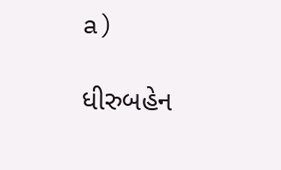a)

ધીરુબહેન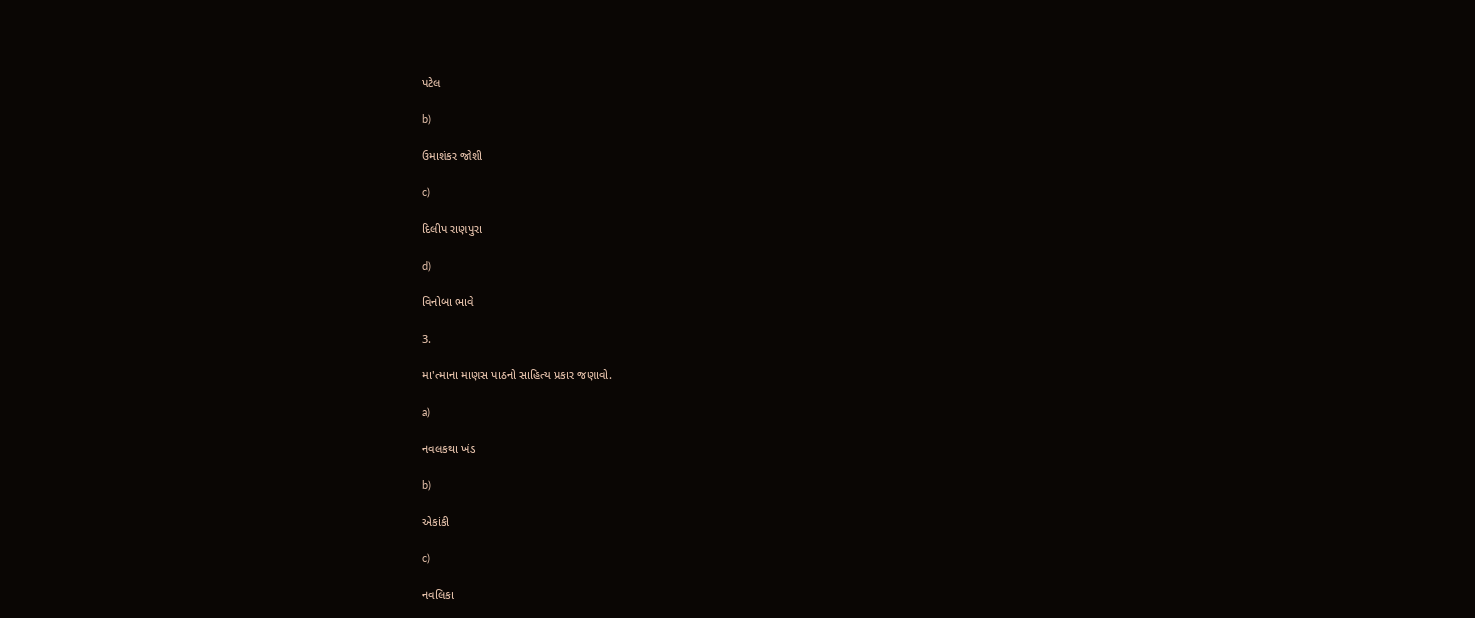પટેલ

b)

ઉમાશંકર જોશી

c)

દિલીપ રાણપુરા

d)

વિનોબા ભાવે

3.

મા'ત્માના માણસ પાઠનો સાહિત્ય પ્રકાર જણાવો.

a)

નવલકથા ખંડ

b)

એકાંકી

c)

નવલિકા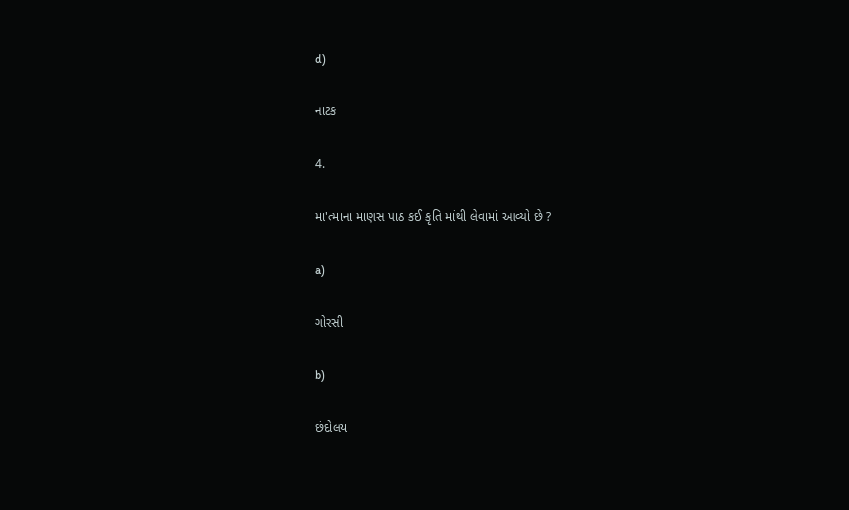d)

નાટક

4.

મા'ત્માના માણસ પાઠ કઈ કૃતિ માંથી લેવામાં આવ્યો છે ?

a)

ગોરસી

b)

છંદોલય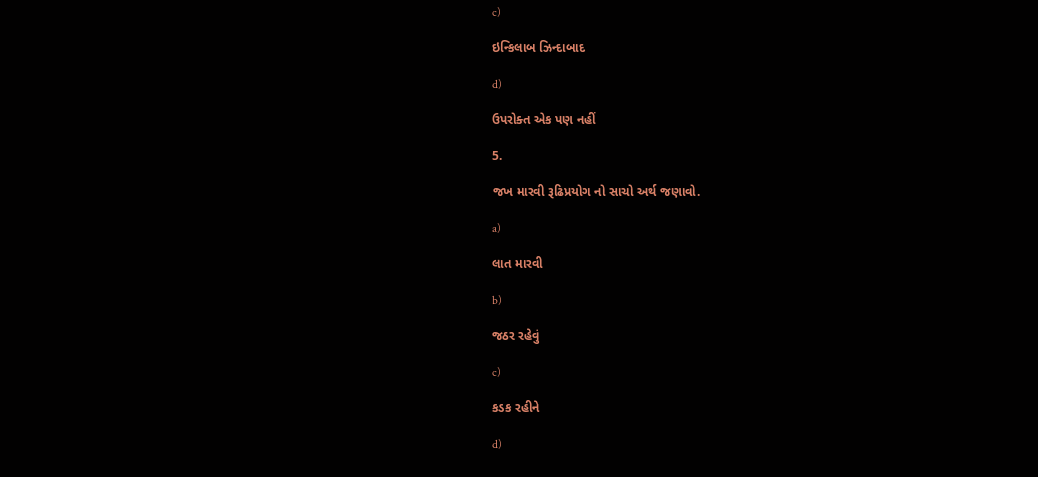c)

ઇન્કિલાબ ઝિન્દાબાદ

d)

ઉપરોક્ત એક પણ નહીં

5.

જખ મારવી રૂઢિપ્રયોગ નો સાચો અર્થ જણાવો.

a)

લાત મારવી

b)

જઠર રહેવું

c)

કડક રહીને

d)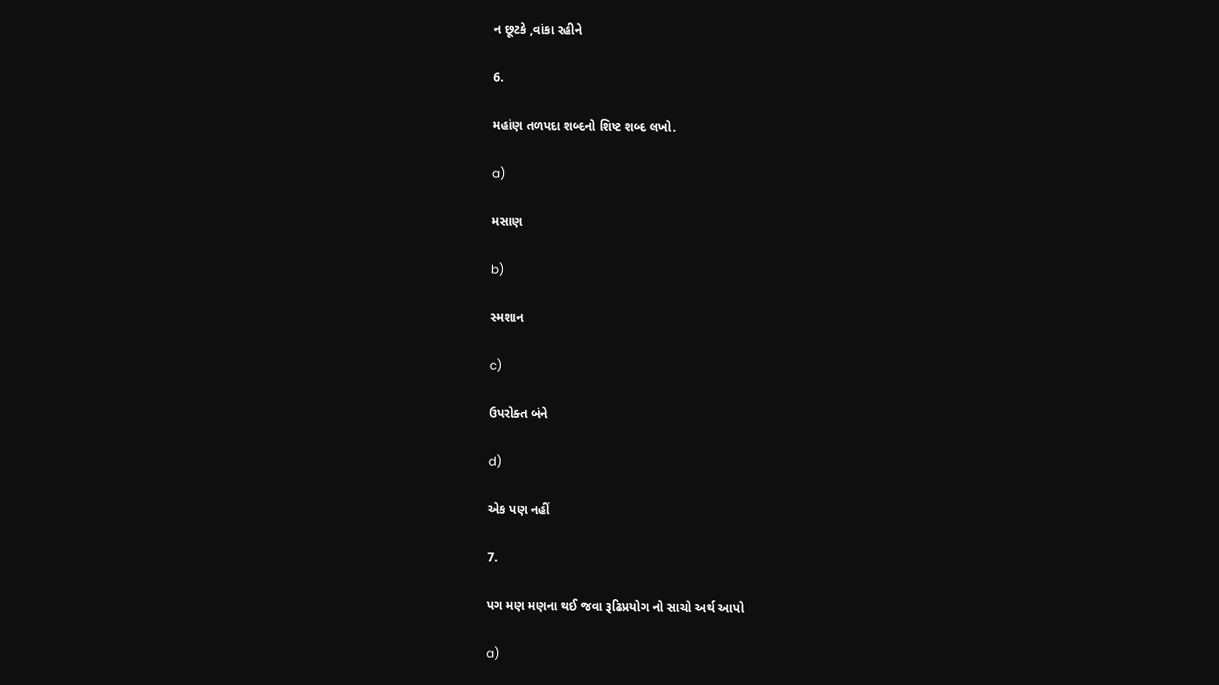ન છૂટકે ,વાંકા રહીને

6.

મહાંણ તળપદા શબ્દનો શિષ્ટ શબ્દ લખો.

a)

મસાણ

b)

સ્મશાન

c)

ઉપરોક્ત બંને

d)

એક પણ નહીં

7.

પગ મણ મણના થઈ જવા રૂઢિપ્રયોગ નો સાચો અર્થ આપો

a)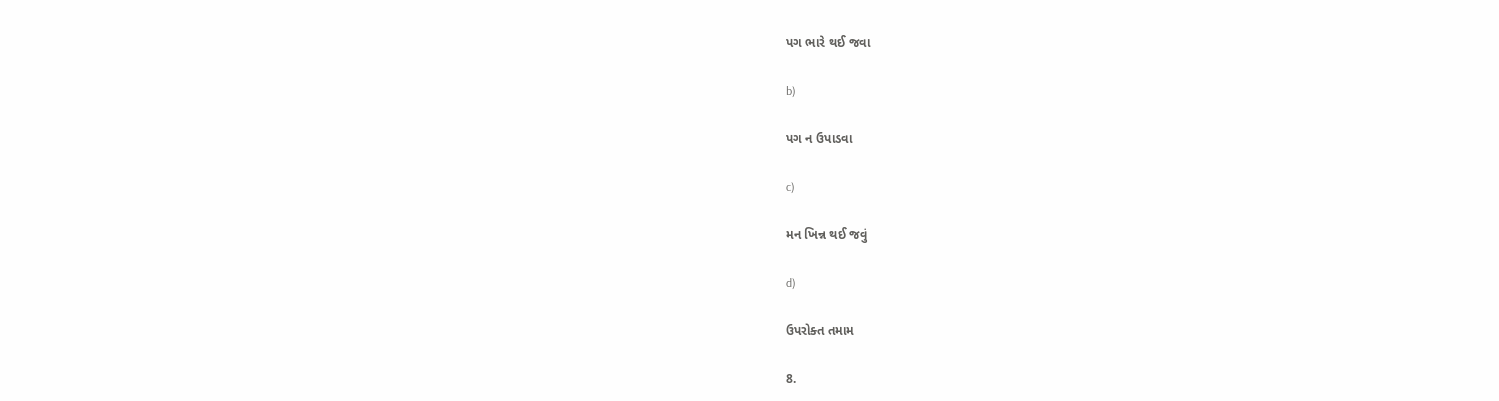પગ ભારે થઈ જવા

b)

પગ ન ઉપાડવા

c)

મન ખિન્ન થઈ જવું

d)

ઉપરોક્ત તમામ

8.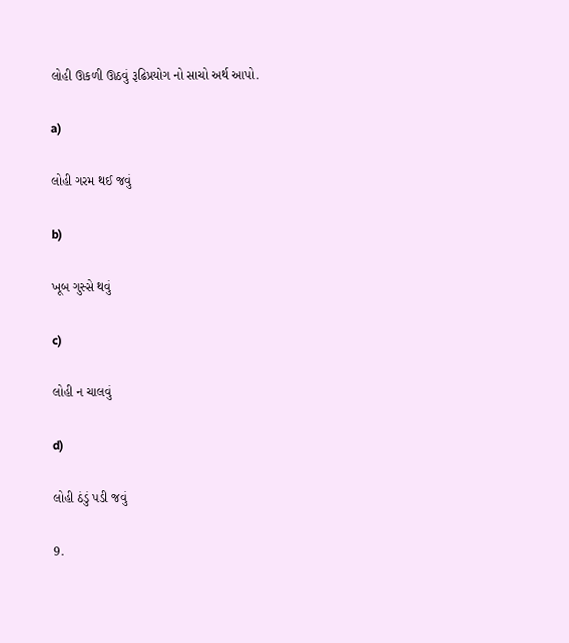લોહી ઊકળી ઊઠવું રૂઢિપ્રયોગ નો સાચો અર્થ આપો.

a)

લોહી ગરમ થઈ જવું

b)

ખૂબ ગુસ્સે થવું

c)

લોહી ન ચાલવું

d)

લોહી ઠંડું પડી જવું

9.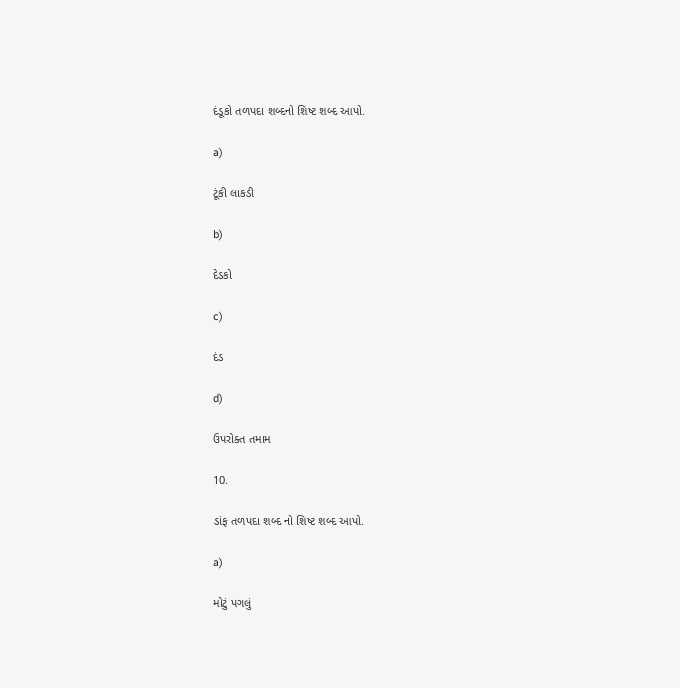દંડૂકો તળપદા શબ્દનો શિષ્ટ શબ્દ આપો.

a)

ટૂંકી લાકડી

b)

દેડકો

c)

દંડ

d)

ઉપરોક્ત તમામ

10.

ડાંફ તળપદા શબ્દ નો શિષ્ટ શબ્દ આપો.

a)

મોટું પગલું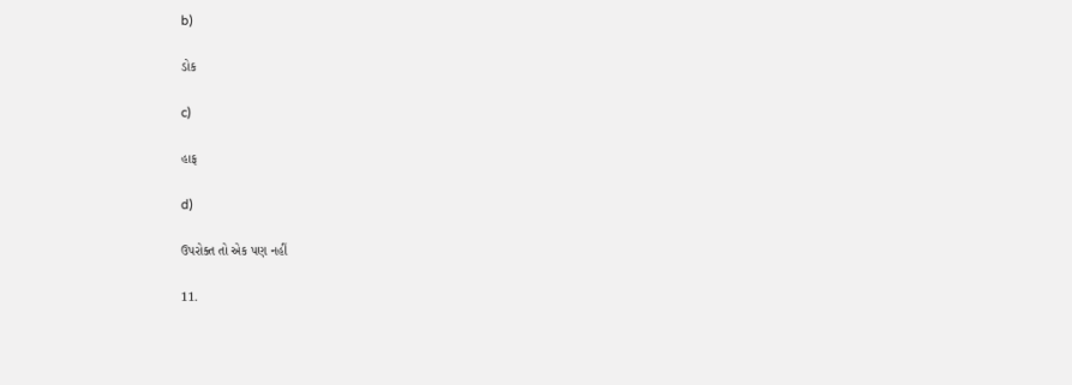b)

ડોક

c)

હાફ

d)

ઉપરોક્ત તો એક પણ નહીં

11.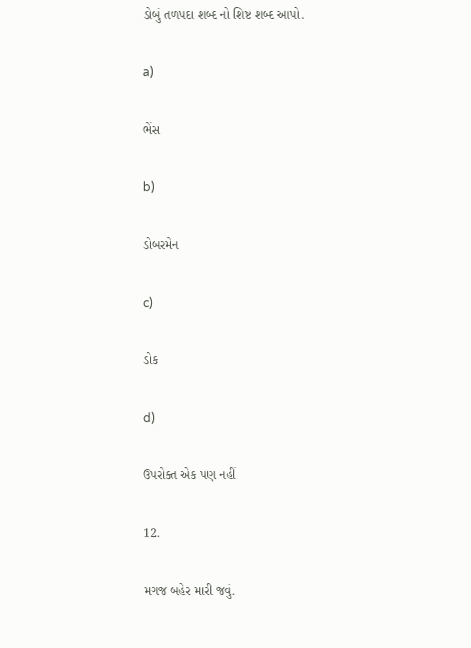ડોબું તળપદા શબ્દ નો શિષ્ટ શબ્દ આપો.

a)

ભેંસ

b)

ડોબરમેન

c)

ડોક

d)

ઉપરોક્ત એક પણ નહીં

12.

મગજ બહેર મારી જવું.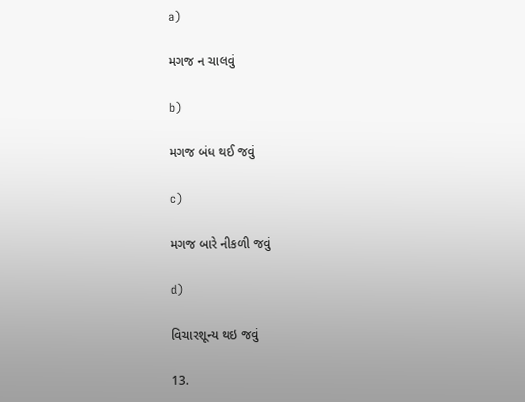a)

મગજ ન ચાલવું

b)

મગજ બંધ થઈ જવું

c)

મગજ બારે નીકળી જવું

d)

વિચારશૂન્ય થઇ જવું

13.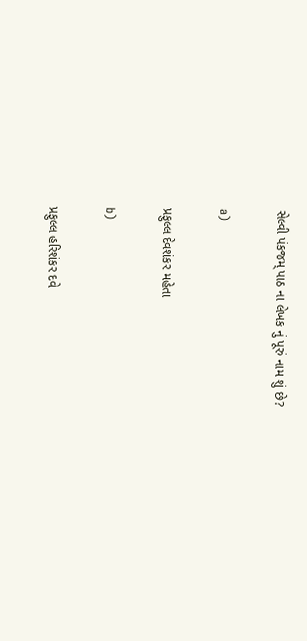સેલ્વી પંકજમ્ પાઠ ના લેખક નું પૂરું નામ શું છે?

a)

પ્રફુલ્લ દેવશંકર મહેતા

b)

પ્રફુલ્લ હરિશંકર દવે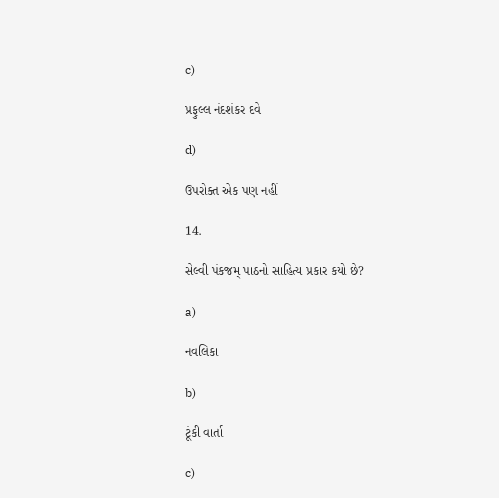c)

પ્રફુલ્લ નંદશંકર દવે

d)

ઉપરોક્ત એક પણ નહીં

14.

સેલ્વી પંકજમ્ પાઠનો સાહિત્ય પ્રકાર કયો છે?

a)

નવલિકા

b)

ટૂંકી વાર્તા

c)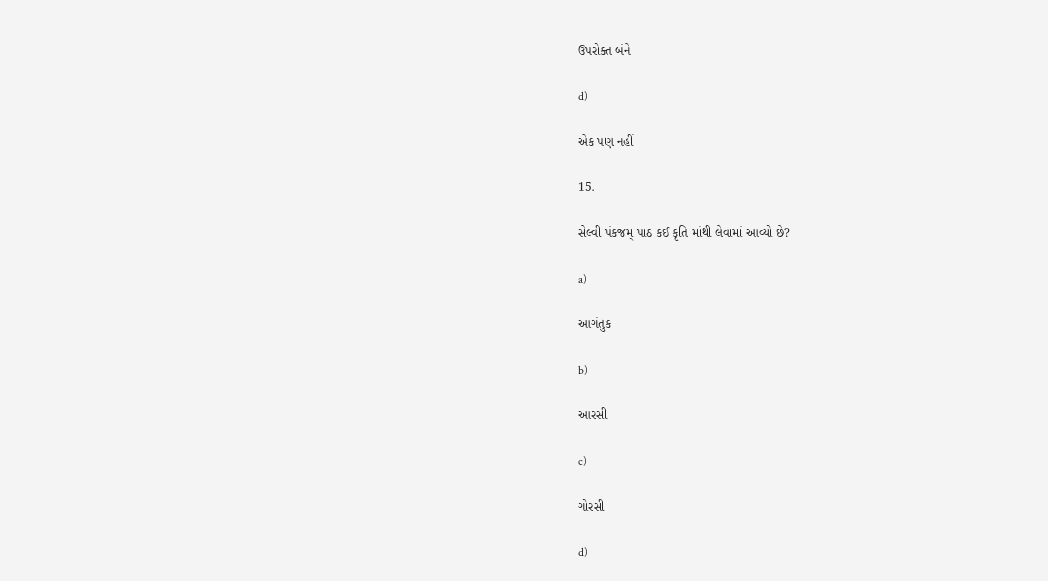ઉપરોક્ત બંને

d)

એક પણ નહીં

15.

સેલ્વી પંકજમ્ પાઠ કઈ કૃતિ માંથી લેવામાં આવ્યો છે?

a)

આગંતુક

b)

આરસી

c)

ગોરસી

d)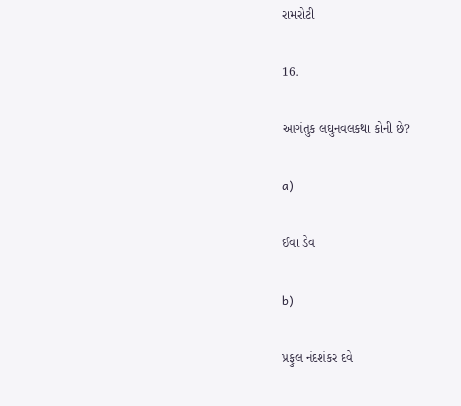રામરોટી

16.

આગંતુક લઘુનવલકથા કોની છે?

a)

ઈવા ડેવ

b)

પ્રફુલ નંદશંકર દવે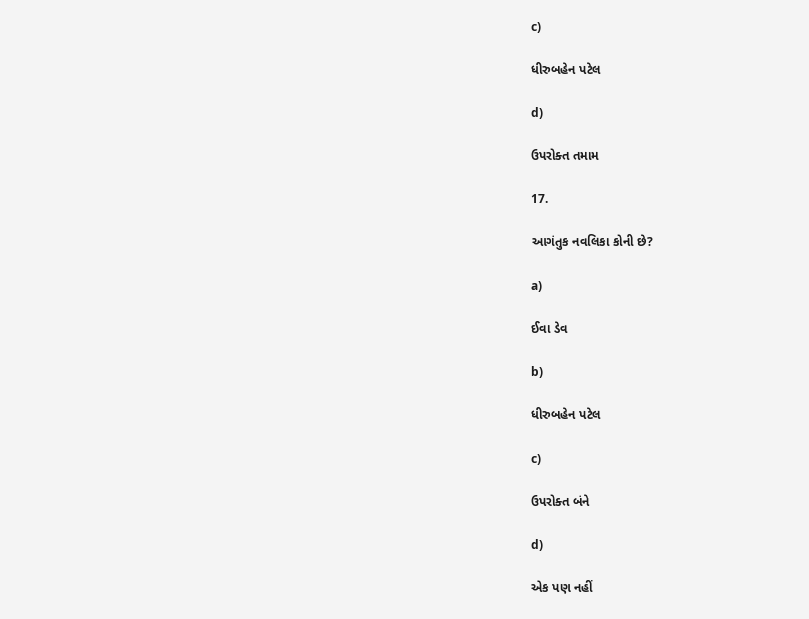c)

ધીરુબહેન પટેલ

d)

ઉપરોક્ત તમામ

17.

આગંતુક નવલિકા કોની છે?

a)

ઈવા ડેવ

b)

ધીરુબહેન પટેલ

c)

ઉપરોક્ત બંને

d)

એક પણ નહીં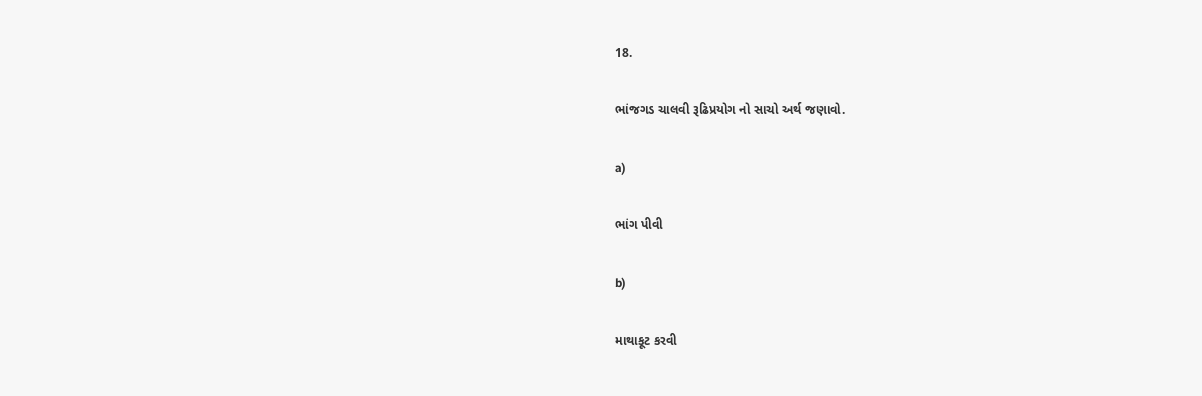18.

ભાંજગડ ચાલવી રૂઢિપ્રયોગ નો સાચો અર્થ જણાવો.

a)

ભાંગ પીવી

b)

માથાકૂટ કરવી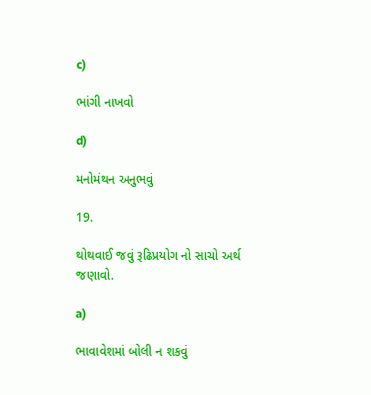c)

ભાંગી નાખવો

d)

મનોમંથન અનુભવું

19.

થોથવાઈ જવું રૂઢિપ્રયોગ નો સાચો અર્થ જણાવો.

a)

ભાવાવેશમાં બોલી ન શકવું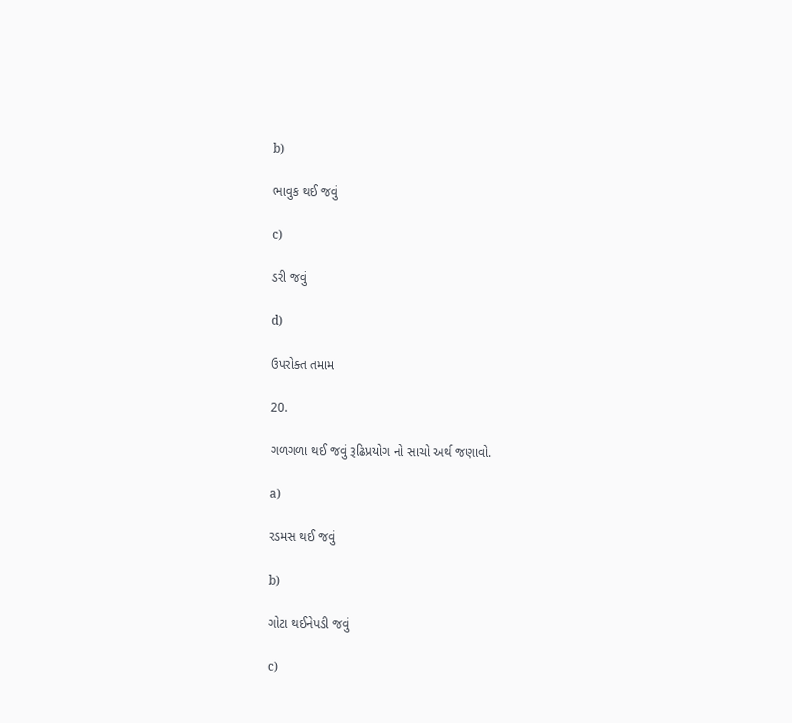b)

ભાવુક થઈ જવું

c)

ડરી જવું

d)

ઉપરોક્ત તમામ

20.

ગળગળા થઈ જવું રૂઢિપ્રયોગ નો સાચો અર્થ જણાવો.

a)

રડમસ થઈ જવું

b)

ગોટા થઈનેપડી જવું

c)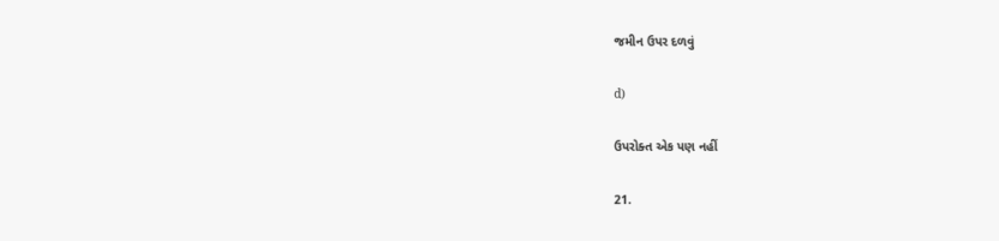જમીન ઉપર દળવું

d)

ઉપરોક્ત એક પણ નહીં

21.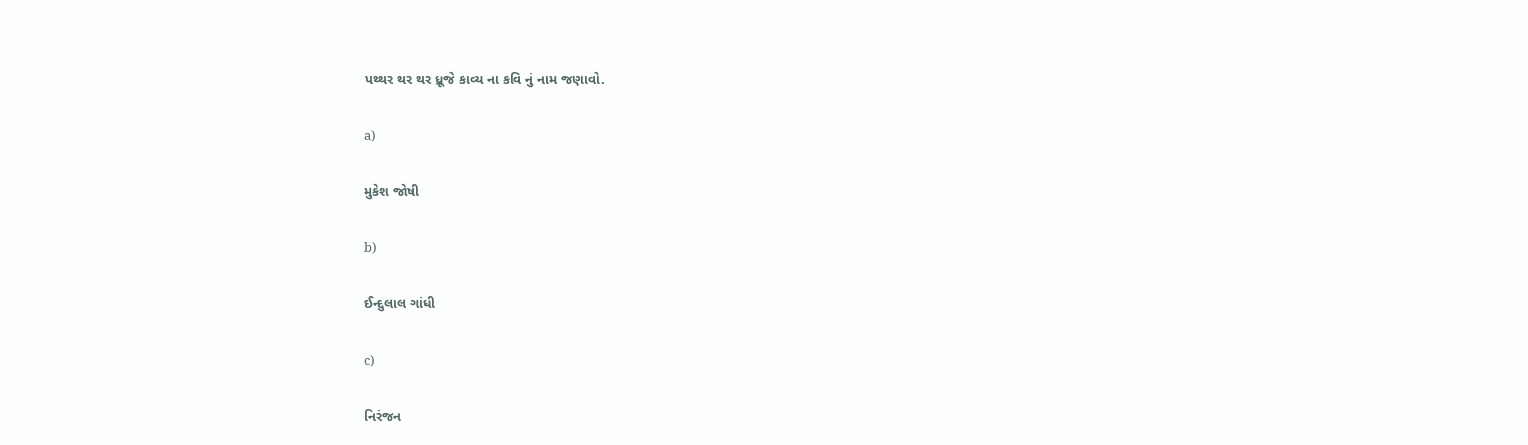પથ્થર થર થર ધ્રૂજે કાવ્ય ના કવિ નું નામ જણાવો.

a)

મુકેશ જોષી

b)

ઈન્દુલાલ ગાંધી

c)

નિરંજન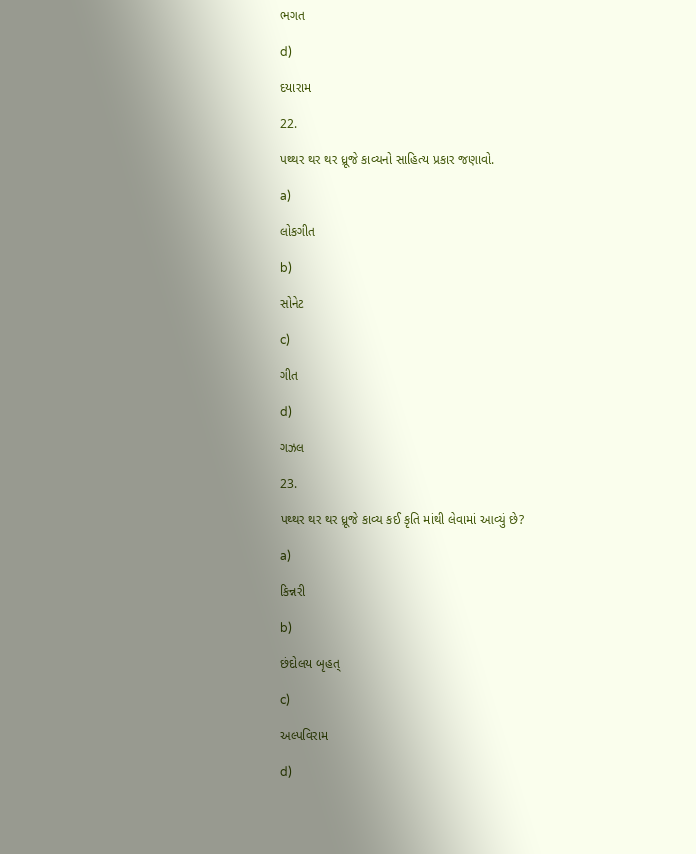ભગત

d)

દયારામ

22.

પથ્થર થર થર ધ્રૂજે કાવ્યનો સાહિત્ય પ્રકાર જણાવો.

a)

લોકગીત

b)

સોનેટ

c)

ગીત

d)

ગઝલ

23.

પથ્થર થર થર ધ્રૂજે કાવ્ય કઈ કૃતિ માંથી લેવામાં આવ્યું છે?

a)

કિન્નરી

b)

છંદોલય બૃહત્

c)

અલ્પવિરામ

d)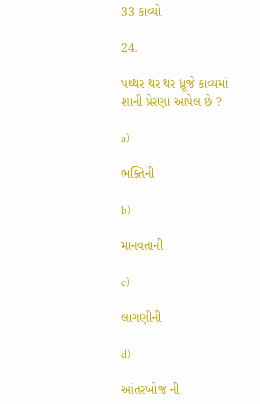33 કાવ્યો

24.

પથ્થર થર થર ધ્રૂજે કાવ્યમાં શાની પ્રેરણા આપેલ છે ?

a)

ભક્તિની

b)

માનવતાની

c)

લાગણીની

d)

આંતરખોજ ની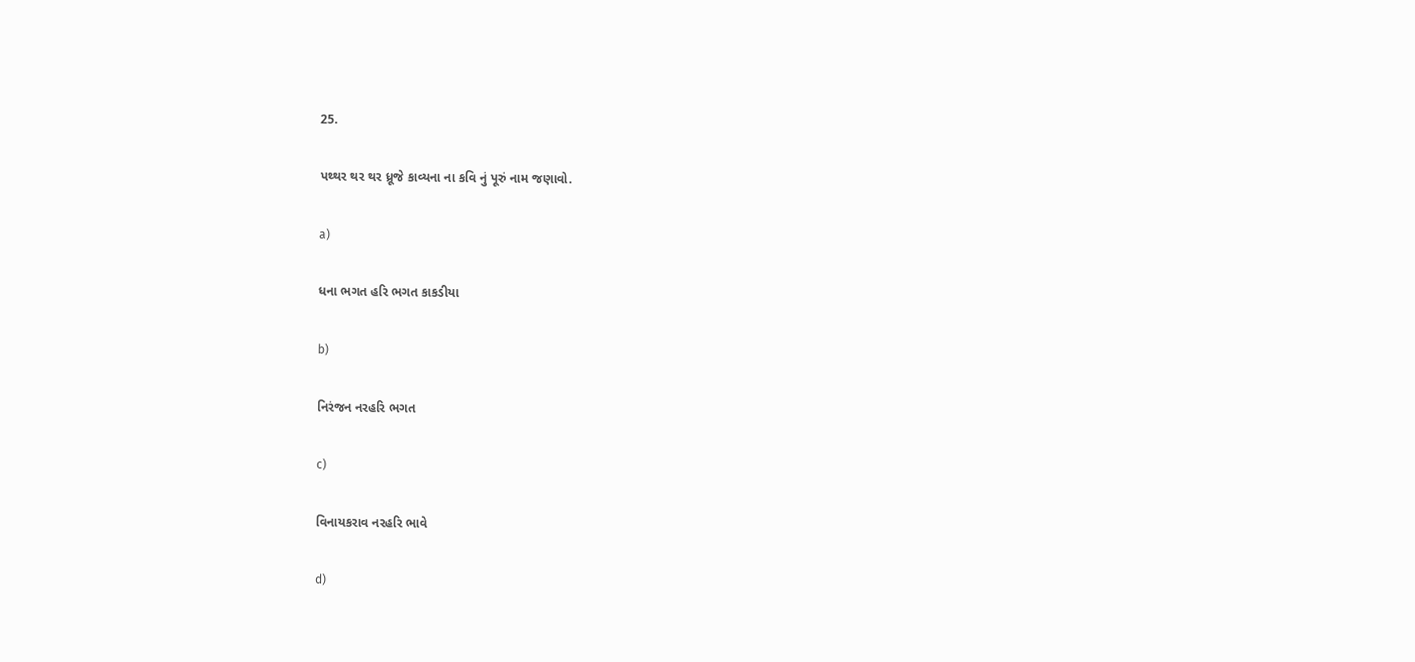25.

પથ્થર થર થર ધ્રૂજે કાવ્યના ના કવિ નું પૂરું નામ જણાવો.

a)

ધના ભગત હરિ ભગત કાકડીયા

b)

નિરંજન નરહરિ ભગત

c)

વિનાયકરાવ નરહરિ ભાવે

d)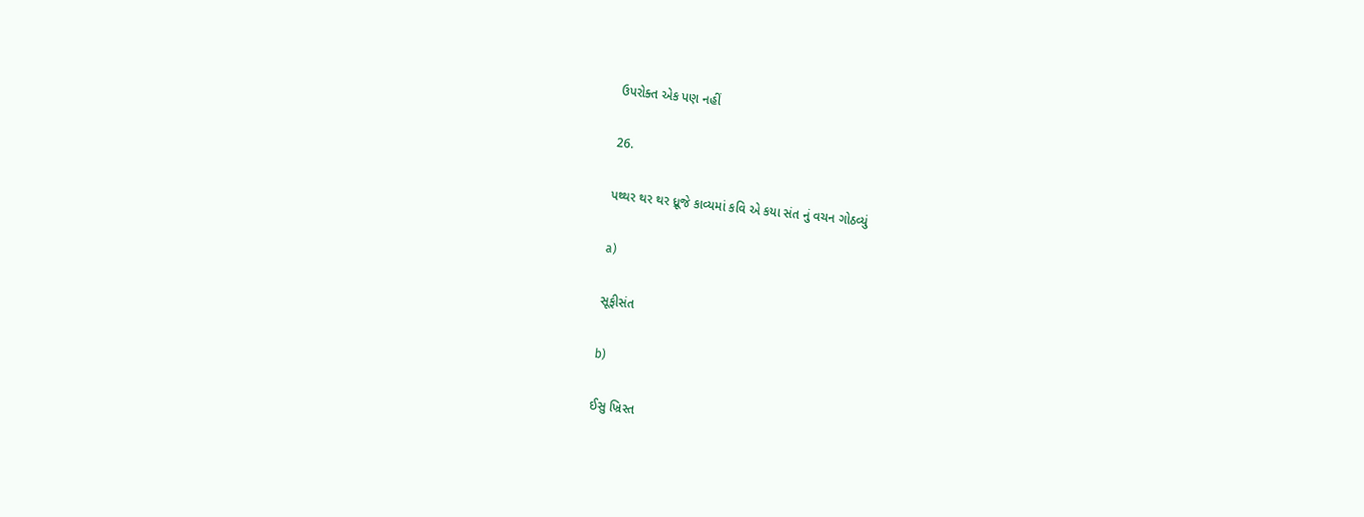ઉપરોક્ત એક પણ નહીં

26.

પથ્થર થર થર ધ્રૂજે કાવ્યમાં કવિ એ કયા સંત નું વચન ગોઠવ્યું

a)

સૂફીસંત

b)

ઈસુ ખ્રિસ્ત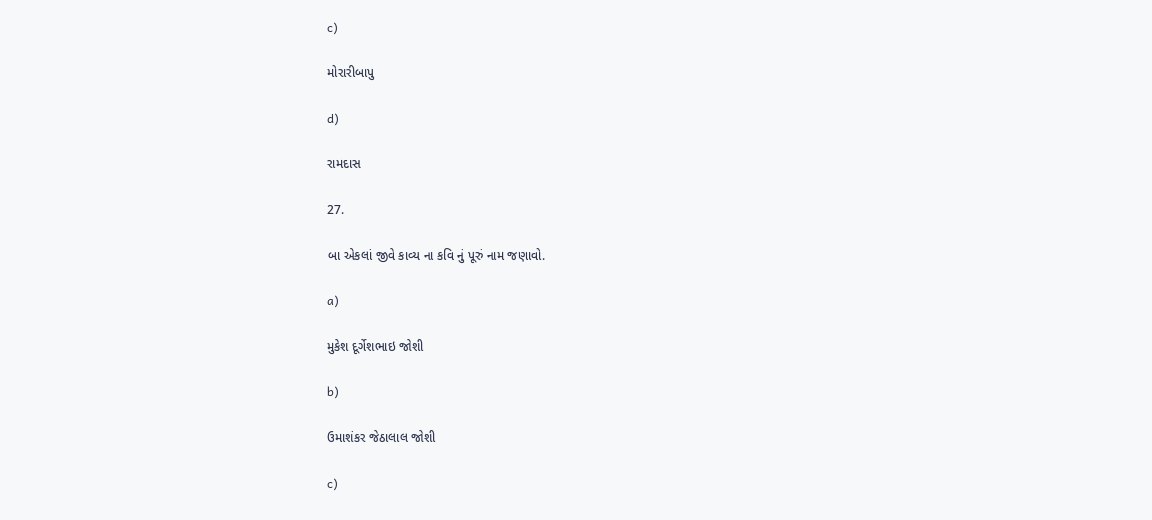c)

મોરારીબાપુ

d)

રામદાસ

27.

બા એકલાં જીવે કાવ્ય ના કવિ નું પૂરું નામ જણાવો.

a)

મુકેશ દૂર્ગેશભાઇ જોશી

b)

ઉમાશંકર જેઠાલાલ જોશી

c)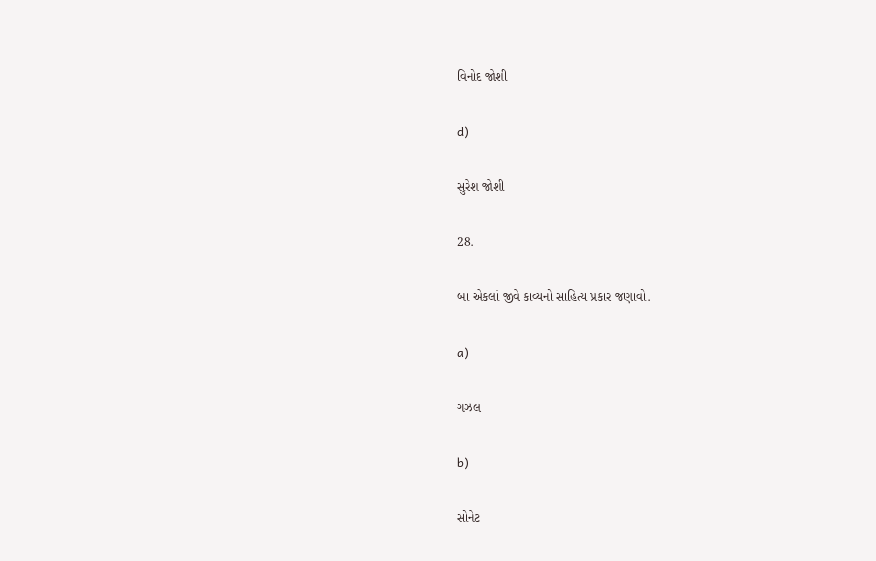વિનોદ જોશી

d)

સુરેશ જોશી

28.

બા એકલાં જીવે કાવ્યનો સાહિત્ય પ્રકાર જણાવો.

a)

ગઝલ

b)

સોનેટ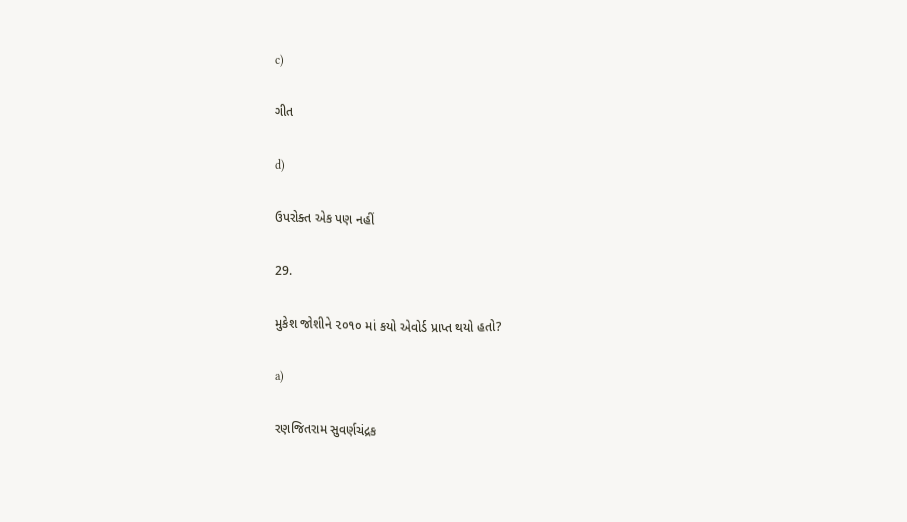c)

ગીત

d)

ઉપરોક્ત એક પણ નહીં

29.

મુકેશ જોશીને ૨૦૧૦ માં કયો એવોર્ડ પ્રાપ્ત થયો હતો?

a)

રણજિતરામ સુવર્ણચંદ્રક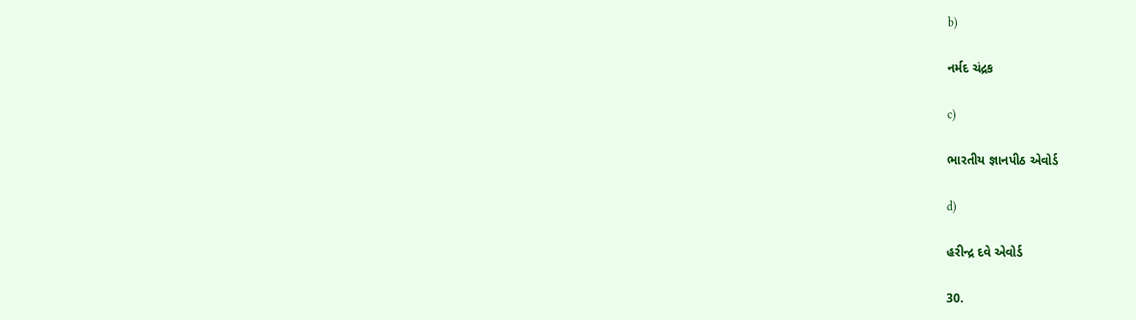b)

નર્મદ ચંદ્રક

c)

ભારતીય જ્ઞાનપીઠ એવોર્ડ

d)

હરીન્દ્ર દવે એવોર્ડ

30.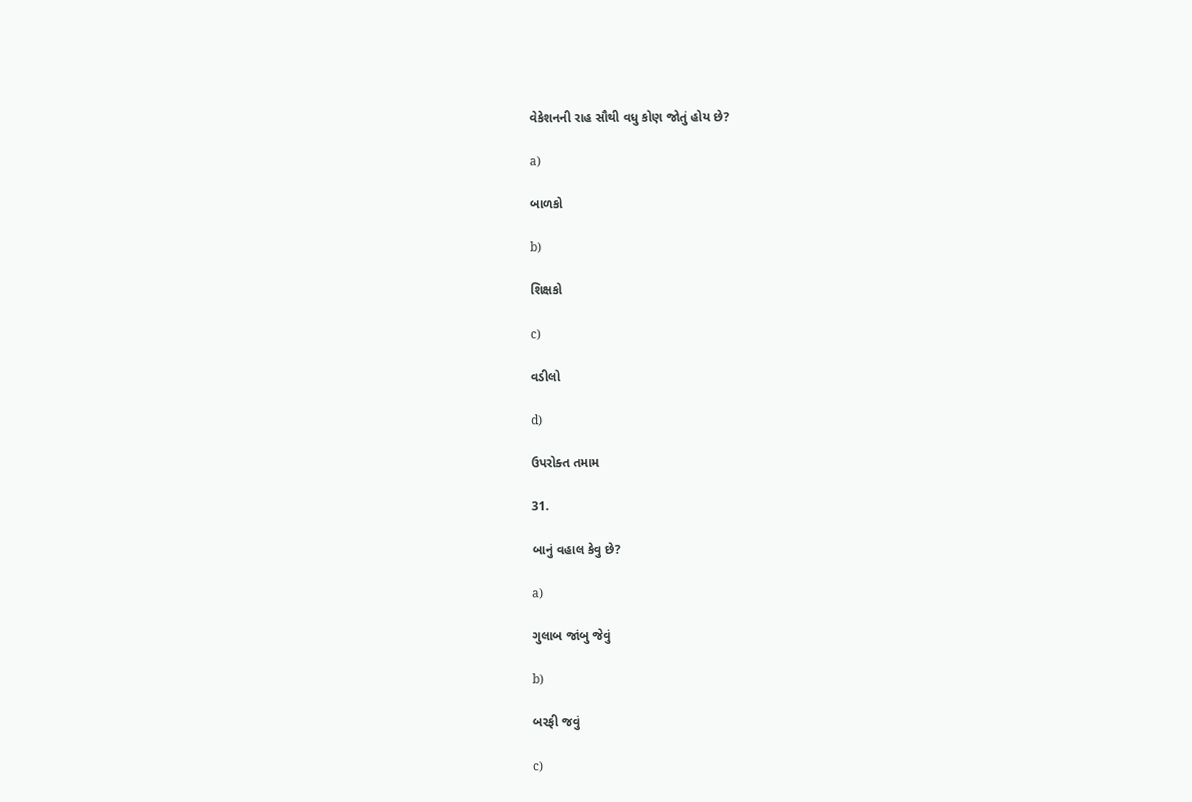વેકેશનની રાહ સૌથી વધુ કોણ જોતું હોય છે?

a)

બાળકો

b)

શિક્ષકો

c)

વડીલો

d)

ઉપરોક્ત તમામ

31.

બાનું વહાલ કેવુ છે?

a)

ગુલાબ જાંબુ જેવું

b)

બરફી જવું

c)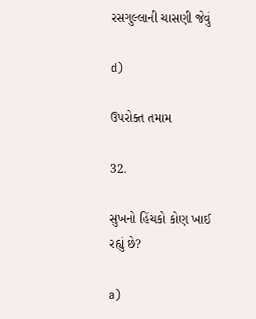રસગુલ્લાની ચાસણી જેવું

d)

ઉપરોક્ત તમામ

32.

સુખનો હિંચકો કોણ ખાઈ રહ્યું છે?

a)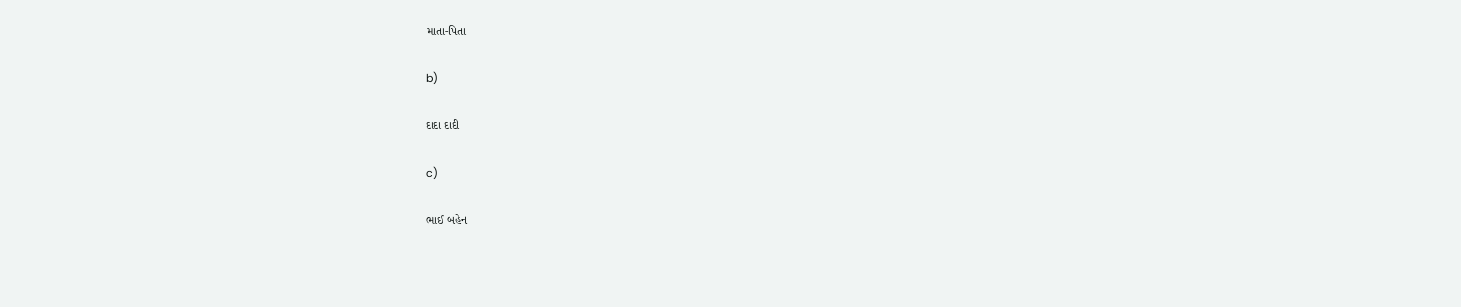માતા-પિતા

b)

દાદા દાદી

c)

ભાઈ બહેન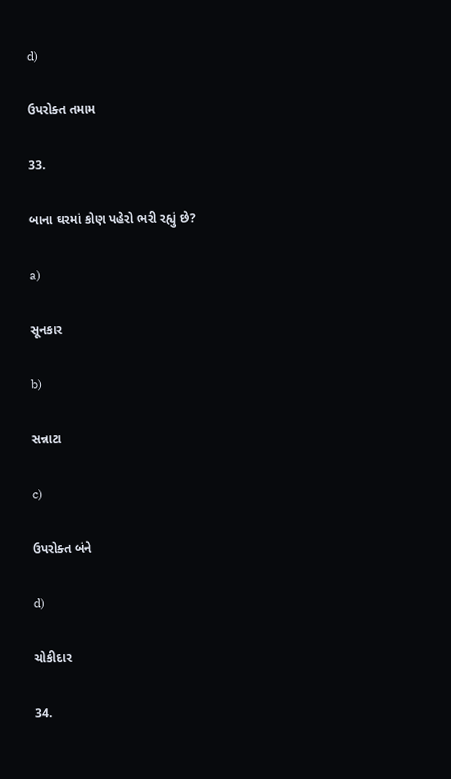d)

ઉપરોક્ત તમામ

33.

બાના ઘરમાં કોણ પહેરો ભરી રહ્યું છે?

a)

સૂનકાર

b)

સન્નાટા

c)

ઉપરોક્ત બંને

d)

ચોકીદાર

34.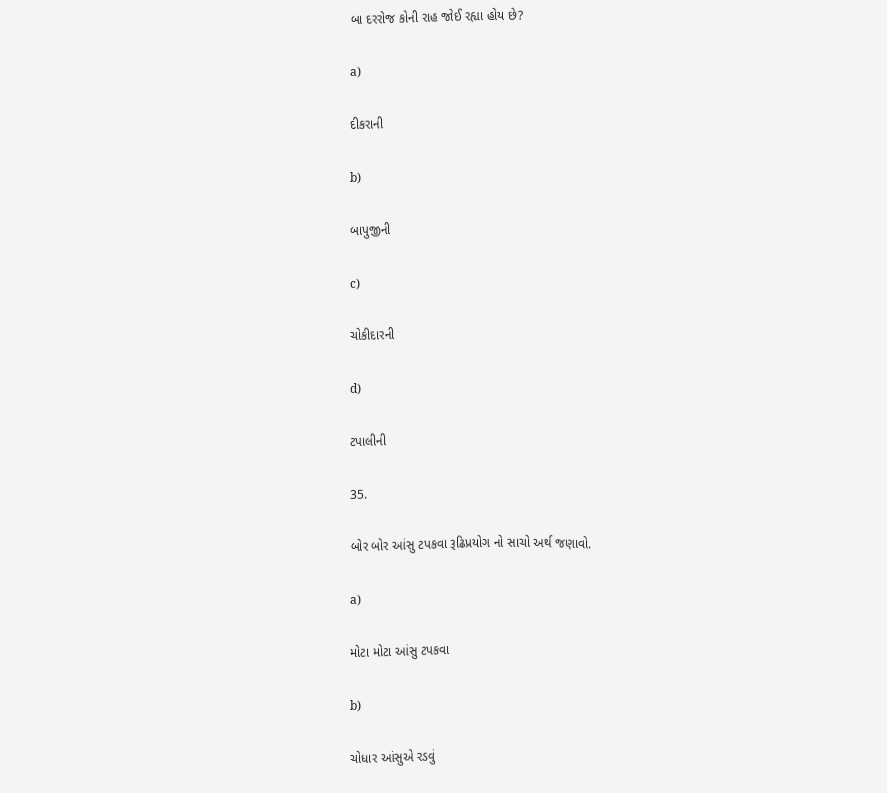બા દરરોજ કોની રાહ જોઈ રહ્યા હોય છે?

a)

દીકરાની

b)

બાપુજીની

c)

ચોકીદારની

d)

ટપાલીની

35.

બોર બોર આંસુ ટપકવા રૂઢિપ્રયોગ નો સાચો અર્થ જણાવો.

a)

મોટા મોટા આંસુ ટપકવા

b)

ચોધાર આંસુએ રડવું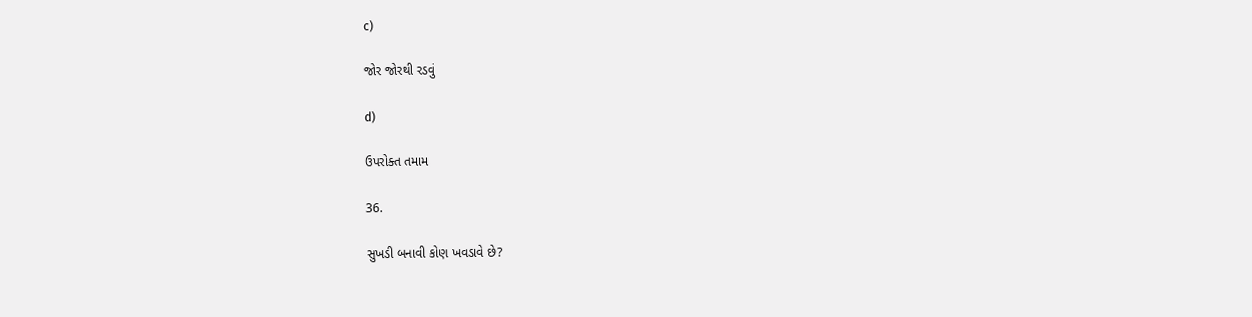c)

જોર જોરથી રડવું

d)

ઉપરોક્ત તમામ

36.

સુખડી બનાવી કોણ ખવડાવે છે?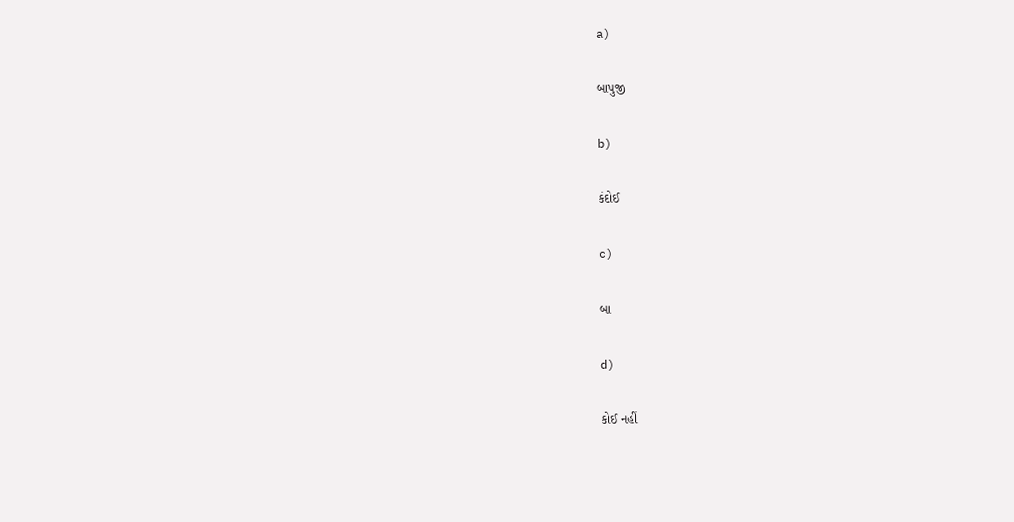a)

બાપુજી

b)

કંદોઈ

c)

બા

d)

કોઈ નહીં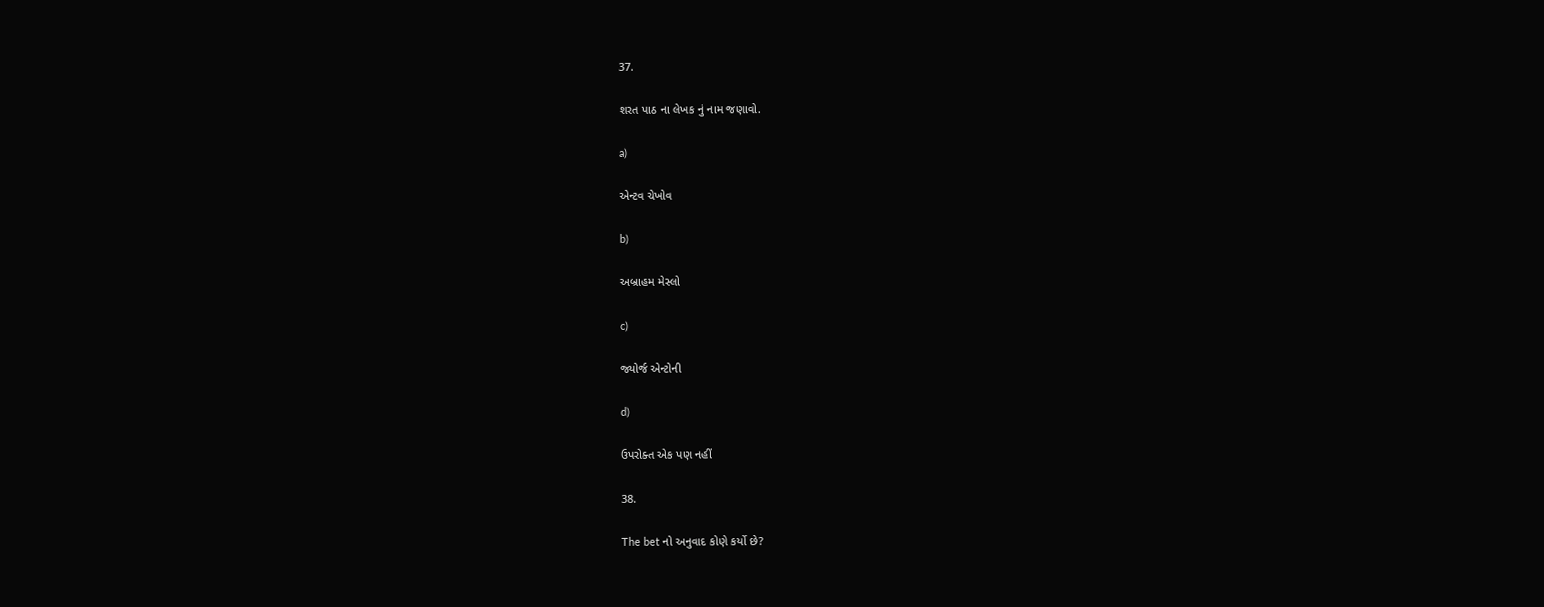37.

શરત પાઠ ના લેખક નું નામ જણાવો.

a)

એન્ટવ ચેખોવ

b)

અબ્રાહમ મેસ્લો

c)

જ્યોર્જ એન્ટોની

d)

ઉપરોક્ત એક પણ નહીં

38.

The bet નો અનુવાદ કોણે કર્યો છે?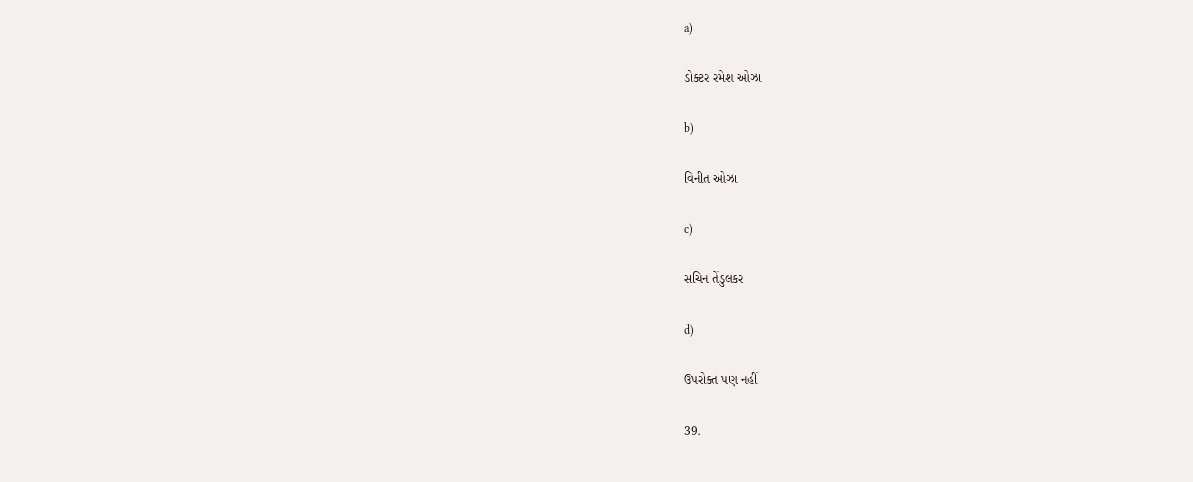a)

ડોક્ટર રમેશ ઓઝા

b)

વિનીત ઓઝા

c)

સચિન તેંડુલકર

d)

ઉપરોક્ત પણ નહીં

39.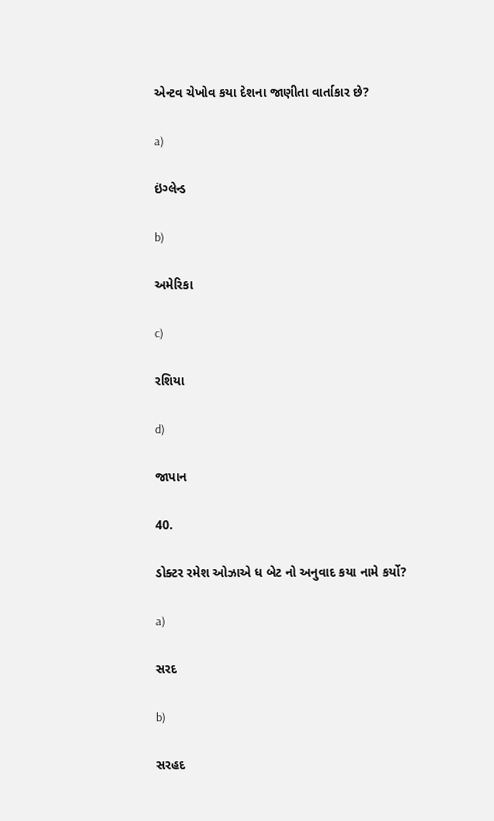એન્ટવ ચેખોવ કયા દેશના જાણીતા વાર્તાકાર છે?

a)

ઇંગ્લેન્ડ

b)

અમેરિકા

c)

રશિયા

d)

જાપાન

40.

ડોક્ટર રમેશ ઓઝાએ ધ બેટ નો અનુવાદ કયા નામે કર્યો?

a)

સરદ

b)

સરહદ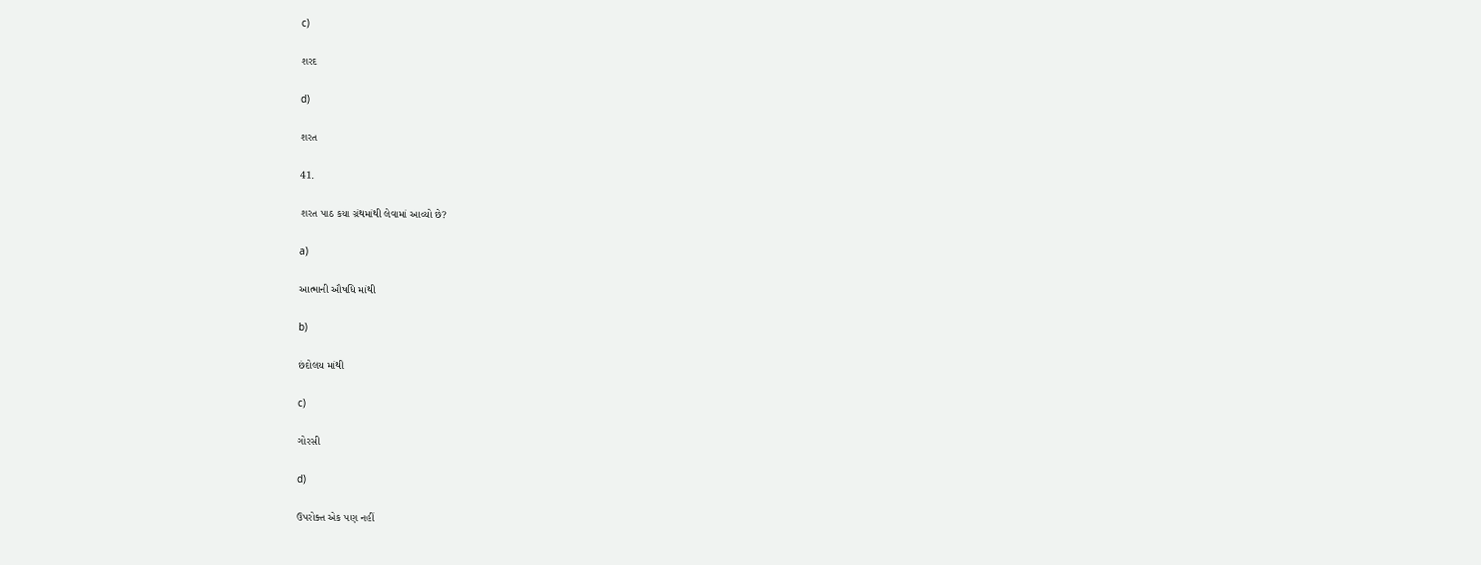c)

શરદ

d)

શરત

41.

શરત પાઠ કયા ગ્રંથમાંથી લેવામાં આવ્યો છે?

a)

આત્માની ઔષધિ માંથી

b)

છંદોલય માંથી

c)

ગોરસી

d)

ઉપરોક્ત એક પણ નહીં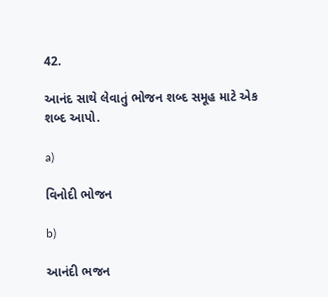42.

આનંદ સાથે લેવાતું ભોજન શબ્દ સમૂહ માટે એક શબ્દ આપો.

a)

વિનોદી ભોજન

b)

આનંદી ભજન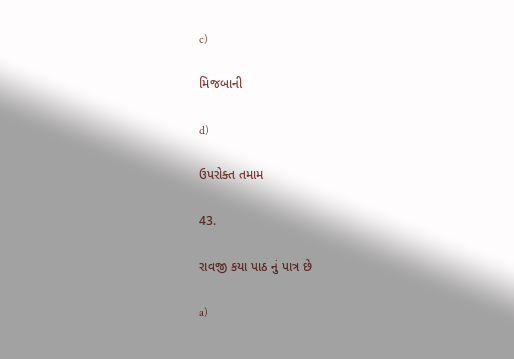c)

મિજબાની

d)

ઉપરોક્ત તમામ

43.

રાવજી કયા પાઠ નું પાત્ર છે

a)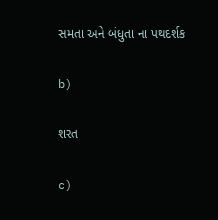સમતા અને બંધુતા ના પથદર્શક

b)

શરત

c)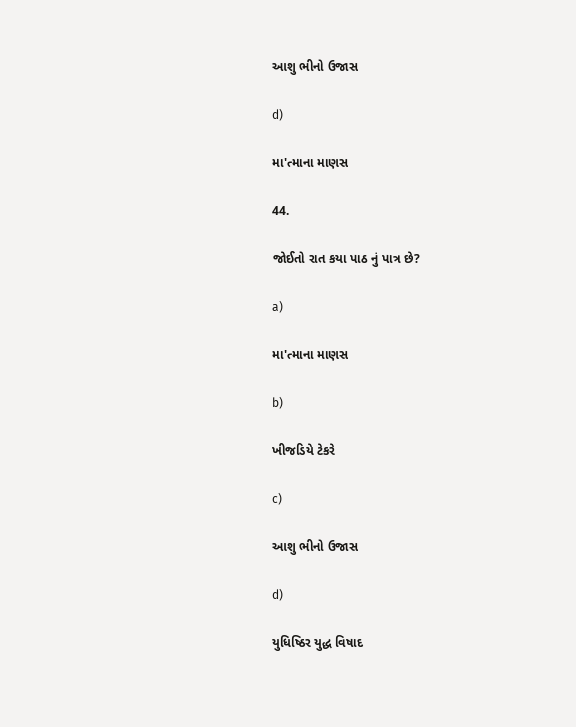આશુ ભીનો ઉજાસ

d)

મા'ત્માના માણસ

44.

જોઈતો રાત કયા પાઠ નું પાત્ર છે?

a)

મા'ત્માના માણસ

b)

ખીજડિયે ટેકરે

c)

આશુ ભીનો ઉજાસ

d)

યુધિષ્ઠિર યુદ્ધ વિષાદ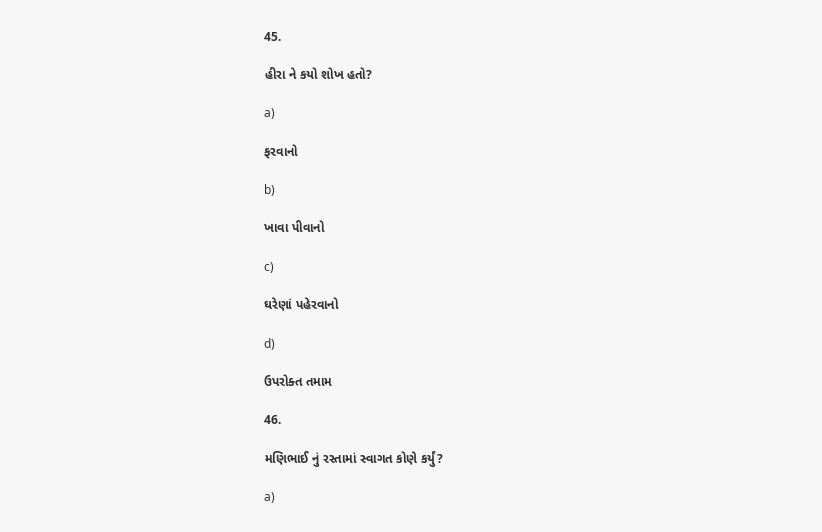45.

હીરા ને કયો શોખ હતો?

a)

ફરવાનો

b)

ખાવા પીવાનો

c)

ઘરેણાં પહેરવાનો

d)

ઉપરોક્ત તમામ

46.

મણિભાઈ નું રસ્તામાં સ્વાગત કોણે કર્યું?

a)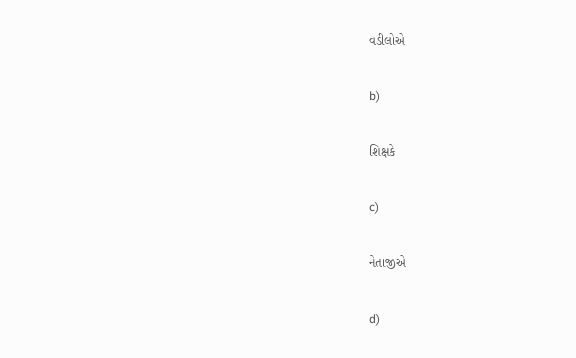વડીલોએ

b)

શિક્ષકે

c)

નેતાજીએ

d)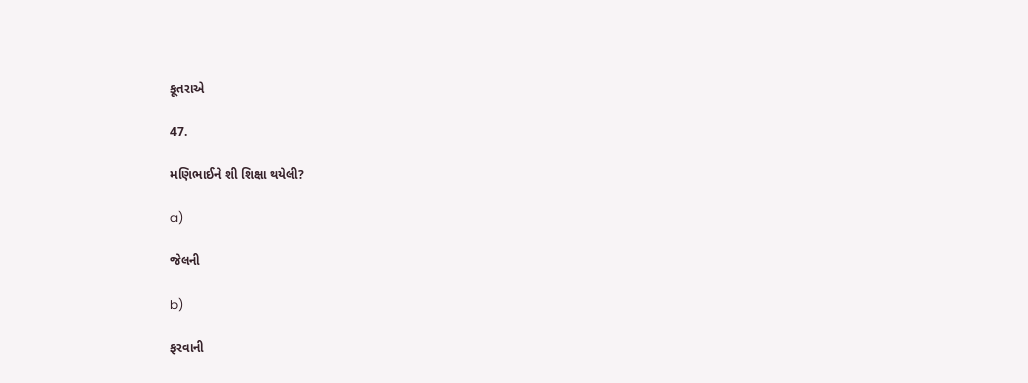કૂતરાએ

47.

મણિભાઈને શી શિક્ષા થયેલી?

a)

જેલની

b)

ફરવાની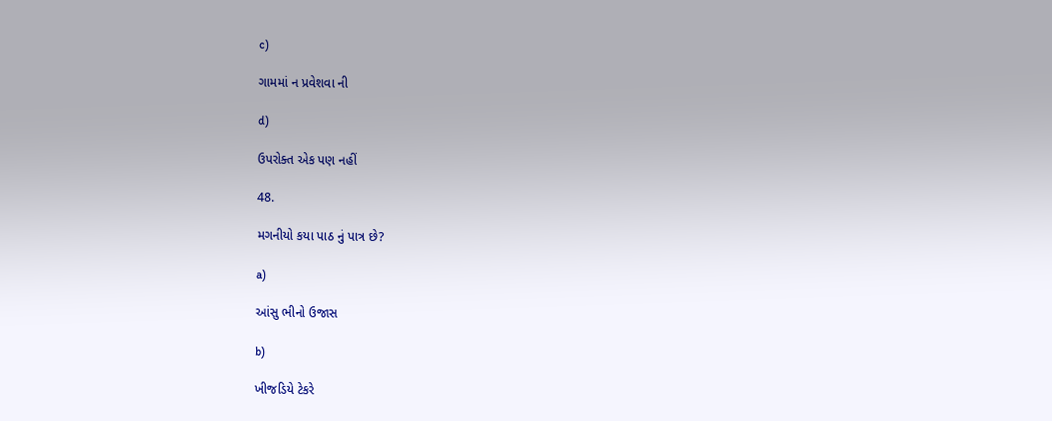c)

ગામમાં ન પ્રવેશવા ની

d)

ઉપરોક્ત એક પણ નહીં

48.

મગનીયો કયા પાઠ નું પાત્ર છે?

a)

આંસુ ભીનો ઉજાસ

b)

ખીજડિયે ટેકરે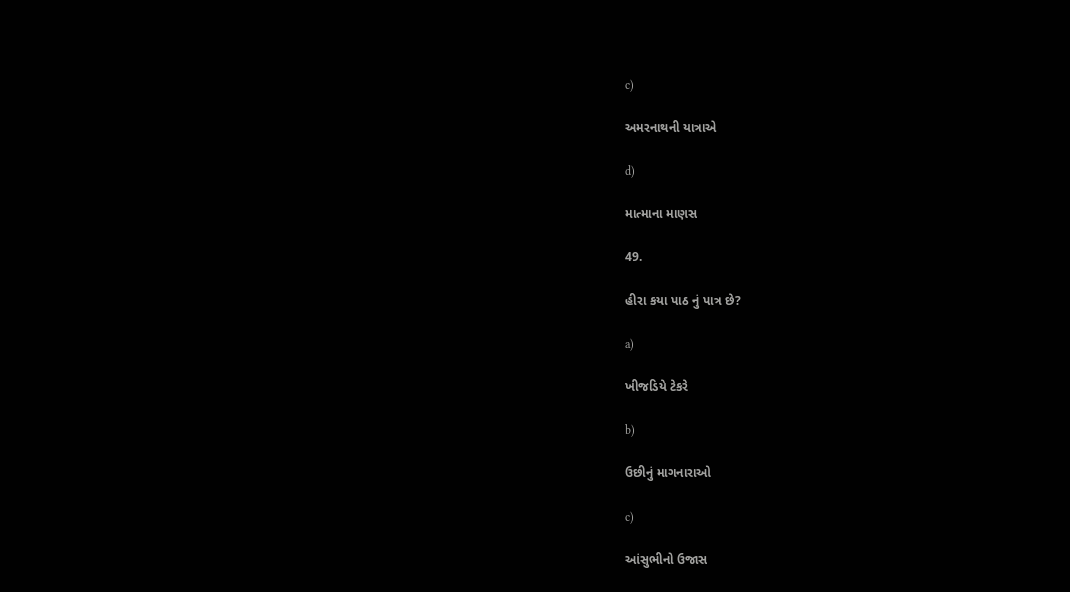c)

અમરનાથની યાત્રાએ

d)

માત્માના માણસ

49.

હીરા કયા પાઠ નું પાત્ર છે?

a)

ખીજડિયે ટેકરે

b)

ઉછીનું માગનારાઓ

c)

આંસુભીનો ઉજાસ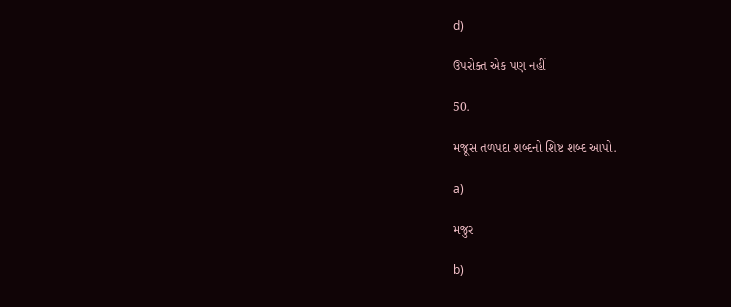d)

ઉપરોક્ત એક પણ નહીં

50.

મજૂસ તળપદા શબ્દનો શિષ્ટ શબ્દ આપો.

a)

મજુર

b)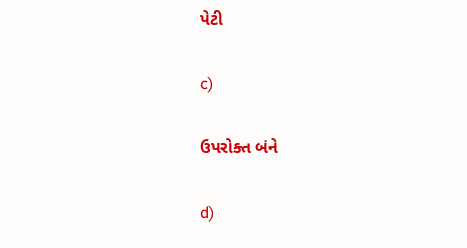પેટી

c)

ઉપરોક્ત બંને

d)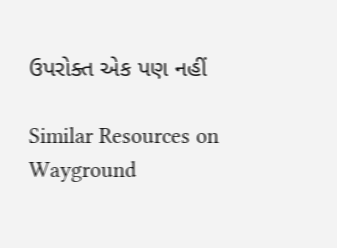ઉપરોક્ત એક પણ નહીં

Similar Resources on Wayground